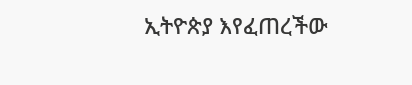ኢትዮጵያ እየፈጠረችው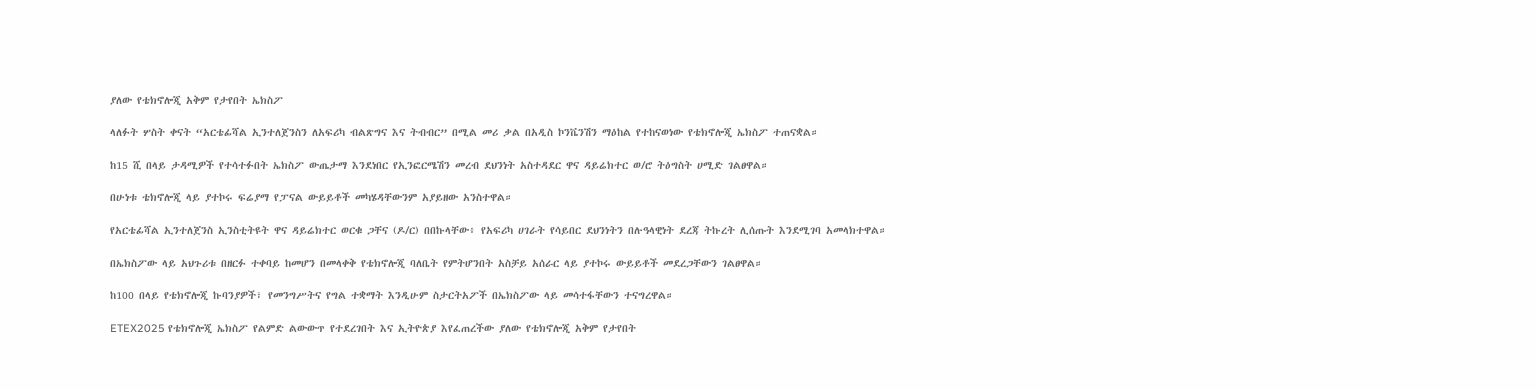ያለው የቴክኖሎጂ አቅም የታየበት ኤክስፖ

ላለፉት ሦስት ቀናት “አርቴፊሻል ኢንተለጀንስን ለአፍሪካ ብልጽግና እና ትብብር” በሚል መሪ ቃል በአዲስ ኮንቬንሽን ማዕከል የተከናወነው የቴክኖሎጂ ኤክስፖ ተጠናቋል።

ከ15 ሺ በላይ ታዳሚዎች የተሳተፉበት ኤክስፖ ውጤታማ እንደነበር የኢንፎርሜሽን መረብ ደህንነት አስተዳደር ዋና ዳይሬክተር ወ/ሮ ትዕግስት ሀሚድ ገልፀዋል።

በሁነቱ ቴክኖሎጂ ላይ ያተኮሩ ፍሬያማ የፓናል ውይይቶች መካሄዳቸውንም አያይዘው አንስተዋል።

የአርቴፊሻል ኢንተለጀንስ ኢንስቲትዩት ዋና ዳይሬክተር ወርቁ ጋቸና (ዶ/ር) በበኩላቸው፥ የአፍሪካ ሀገራት የሳይበር ደህንነትን በሉዓላዊነት ደረጃ ትኩረት ሊሰጡት እንደሚገባ አመላክተዋል።

በኤክስፖው ላይ አህጉሪቱ በዘርፉ ተቀባይ ከመሆን በመላቀቅ የቴክኖሎጂ ባለቤት የምትሆንበት አስቻይ አሰራር ላይ ያተኮሩ ውይይቶች መደረጋቸውን ገልፀዋል።

ከ100 በላይ የቴክኖሎጂ ኩባንያዎች፣ የመንግሥትና የግል ተቋማት እንዲሁም ስታርትአፖች በኤክስፖው ላይ መሳተፋቸውን ተናግረዋል።

ETEX2025 የቴክኖሎጂ ኤክስፖ የልምድ ልውውጥ የተደረገበት እና ኢትዮጵያ እየፈጠረችው ያለው የቴክኖሎጂ አቅም የታየበት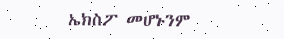ኤክስፖ መሆኑንም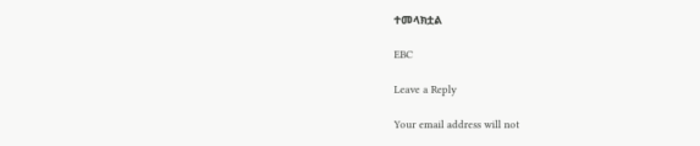ተመላክቷል

EBC

Leave a Reply

Your email address will not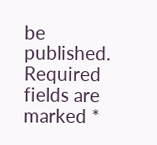be published. Required fields are marked *